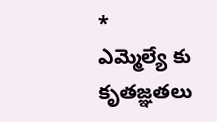*
ఎమ్మెల్యే కు కృతజ్ఞతలు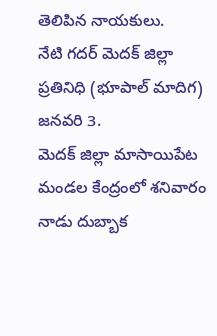తెలిపిన నాయకులు.
నేటి గదర్ మెదక్ జిల్లా ప్రతినిధి (భూపాల్ మాదిగ) జనవరి 3.
మెదక్ జిల్లా మాసాయిపేట మండల కేంద్రంలో శనివారం నాడు దుబ్బాక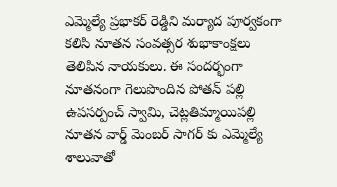ఎమ్మెల్యే ప్రభాకర్ రెడ్డిని మర్యాద పూర్వకంగా కలిసి నూతన సంవత్సర శుభాకాంక్షలు తెలిపిన నాయకులు. ఈ సందర్భంగా నూతనంగా గెలుపొందిన పోతన్ పల్లి ఉపసర్పంచ్ స్వామి, చెట్లతిమ్మాయిపల్లి నూతన వార్డ్ మెంబర్ సాగర్ కు ఎమ్మెల్యే శాలువాతో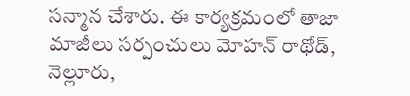సన్మాన చేశారు. ఈ కార్యక్రమంలో తాజా మాజీలు సర్పంచులు మోహన్ రాథోడ్, నెల్లూరు,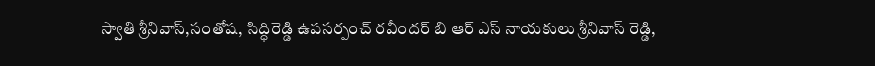స్వాతి శ్రీనివాస్,సంతోష, సిద్ధిరెడ్డి ఉపసర్పంచ్ రవీందర్ బి ఆర్ ఎస్ నాయకులు శ్రీనివాస్ రెడ్డి,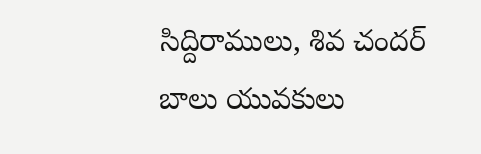సిద్దిరాములు, శివ చందర్ బాలు యువకులు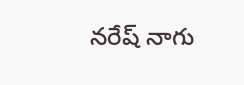నరేష్ నాగు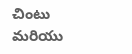చింటు మరియు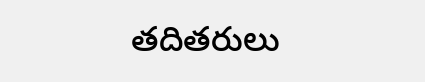తదితరులు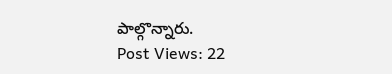పాల్గొన్నారు.
Post Views: 22